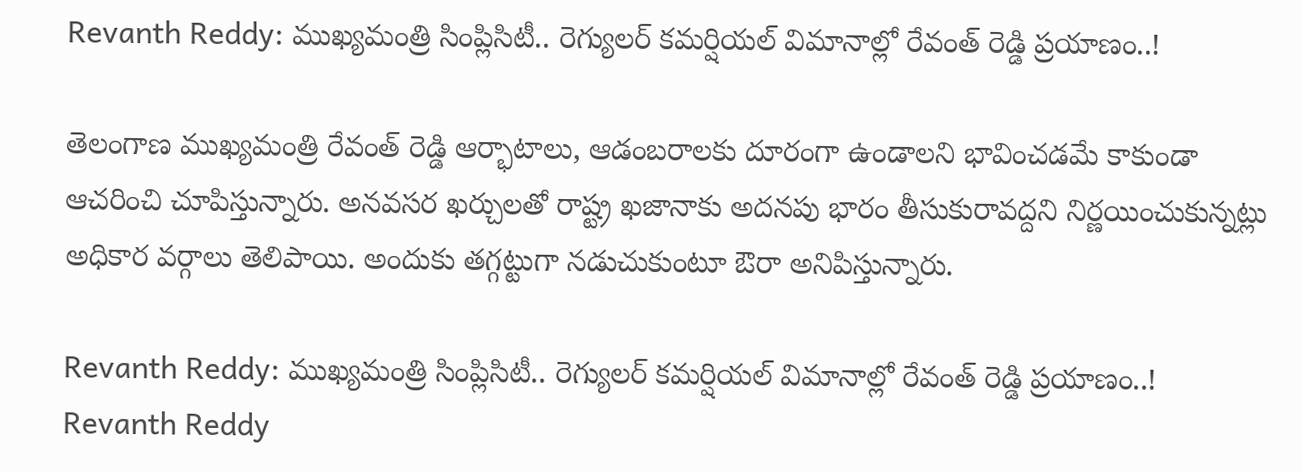Revanth Reddy: ముఖ్యమంత్రి సింప్లిసిటీ.. రెగ్యులర్ కమర్షియల్ విమానాల్లో రేవంత్ రెడ్డి ప్రయాణం..!

తెలంగాణ ముఖ్యమంత్రి రేవంత్ రెడ్డి ఆర్భాటాలు, ఆడంబరాలకు దూరంగా ఉండాలని భావించడమే కాకుండా ఆచరించి చూపిస్తున్నారు. అనవసర ఖర్చులతో రాష్ట్ర ఖజానాకు అదనపు భారం తీసుకురావద్దని నిర్ణయించుకున్నట్లు అధికార వర్గాలు తెలిపాయి. అందుకు తగ్గట్టుగా నడుచుకుంటూ ఔరా అనిపిస్తున్నారు.

Revanth Reddy: ముఖ్యమంత్రి సింప్లిసిటీ.. రెగ్యులర్ కమర్షియల్ విమానాల్లో రేవంత్ రెడ్డి ప్రయాణం..!
Revanth Reddy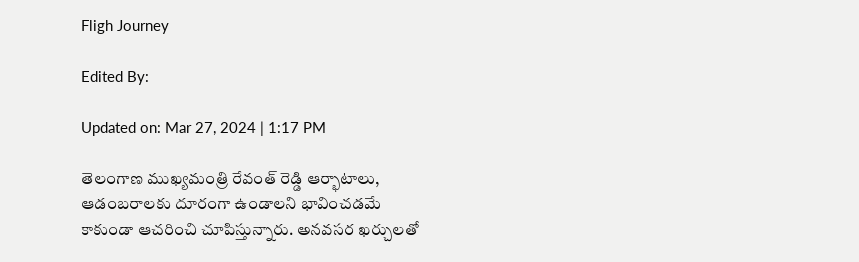Fligh Journey

Edited By:

Updated on: Mar 27, 2024 | 1:17 PM

తెలంగాణ ముఖ్యమంత్రి రేవంత్ రెడ్డి ఆర్భాటాలు, ఆడంబరాలకు దూరంగా ఉండాలని భావించడమే కాకుండా ఆచరించి చూపిస్తున్నారు. అనవసర ఖర్చులతో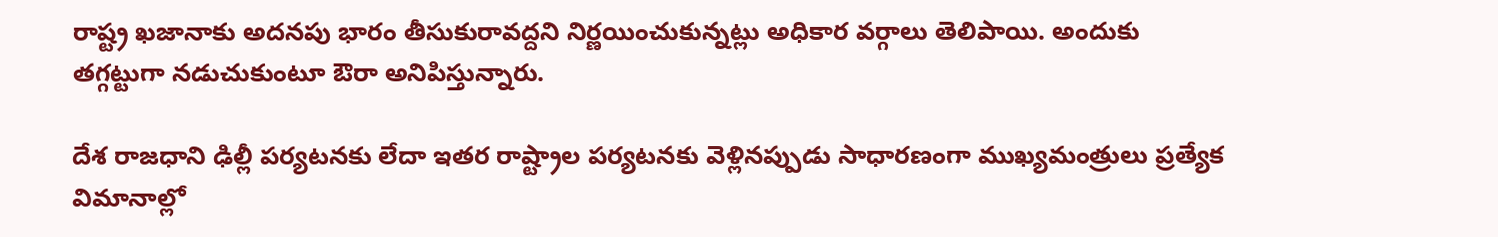రాష్ట్ర ఖజానాకు అదనపు భారం తీసుకురావద్దని నిర్ణయించుకున్నట్లు అధికార వర్గాలు తెలిపాయి. అందుకు తగ్గట్టుగా నడుచుకుంటూ ఔరా అనిపిస్తున్నారు.

దేశ రాజధాని ఢిల్లీ పర్యటనకు లేదా ఇతర రాష్ట్రాల పర్యటనకు వెళ్లినప్పుడు సాధారణంగా ముఖ్యమంత్రులు ప్రత్యేక విమానాల్లో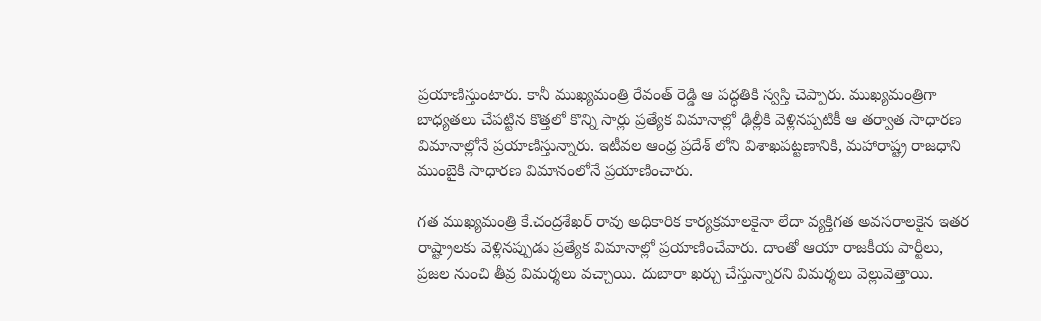ప్రయాణిస్తుంటారు. కానీ ముఖ్యమంత్రి రేవంత్ రెడ్డి ఆ పద్ధతికి స్వస్తి చెప్పారు. ముఖ్యమంత్రిగా బాధ్యతలు చేపట్టిన కొత్తలో కొన్ని సార్లు ప్రత్యేక విమానాల్లో ఢిల్లీకి వెళ్లినప్పటికీ ఆ తర్వాత సాధారణ విమానాల్లోనే ప్రయాణిస్తున్నారు. ఇటీవల ఆంధ్ర ప్రదేశ్ లోని విశాఖపట్టణానికి, మహారాష్ట్ర రాజధాని ముంబైకి సాధారణ విమానంలోనే ప్రయాణించారు.

గత ముఖ్యమంత్రి కే.చంద్రశేఖర్ రావు అధికారిక కార్యక్రమాలకైనా లేదా వ్యక్తిగత అవసరాలకైన ఇతర రాష్ట్రాలకు వెళ్లినప్పుడు ప్రత్యేక విమానాల్లో ప్రయాణించేవారు. దాంతో ఆయా రాజకీయ పార్టీలు, ప్రజల నుంచి తీవ్ర విమర్శలు వచ్చాయి. దుబారా ఖర్చు చేస్తున్నారని విమర్శలు వెల్లువెత్తాయి.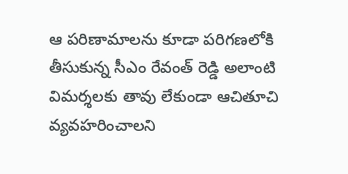ఆ పరిణామాలను కూడా పరిగణలోకి తీసుకున్న సీఎం రేవంత్ రెడ్డి అలాంటి విమర్శలకు తావు లేకుండా ఆచితూచి వ్యవహరించాలని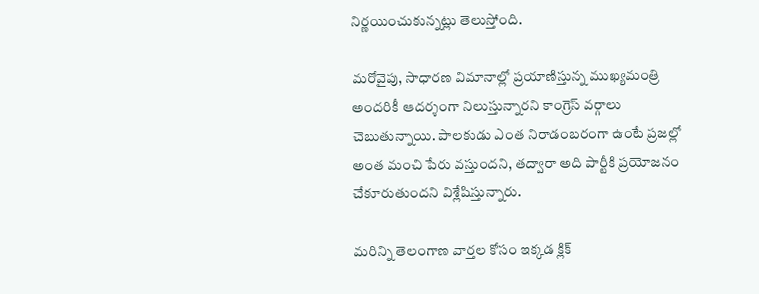నిర్ణయించుకున్నట్లు తెలుస్తోంది.

మరోవైపు, సాధారణ విమానాల్లో ప్రయాణిస్తున్న ముఖ్యమంత్రి అందరికీ ఆదర్శంగా నిలుస్తున్నారని కాంగ్రెస్ వర్గాలు చెబుతున్నాయి. పాలకుడు ఎంత నిరాడంబరంగా ఉంటే ప్రజల్లో అంత మంచి పేరు వస్తుందని, తద్వారా అది పార్టీకి ప్రయోజనం చేకూరుతుందని విశ్లేషిస్తున్నారు.

మరిన్ని తెలంగాణ వార్తల కోసం ఇక్కడ క్లిక్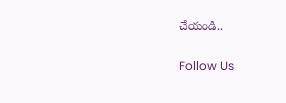చేయండి..

Follow Us